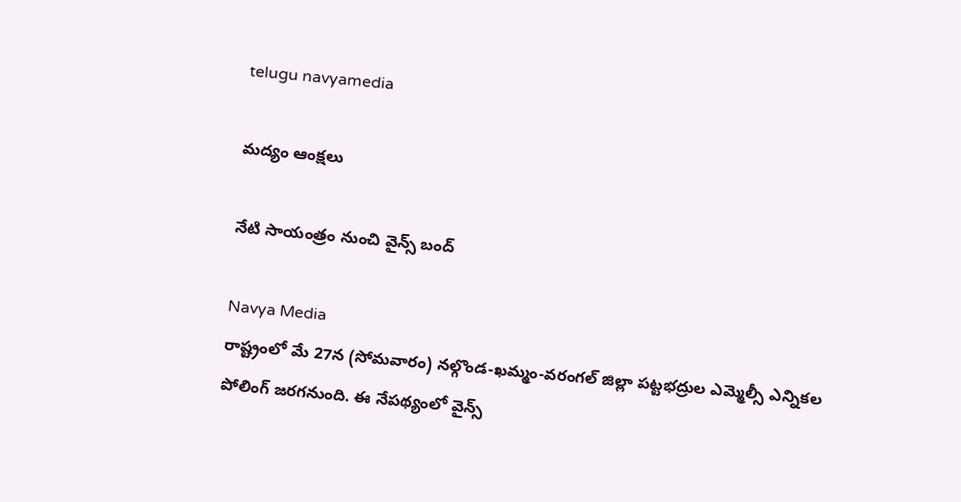telugu navyamedia

మద్యం ఆంక్షలు

నేటి సాయంత్రం నుంచి వైన్స్ బంద్

Navya Media
రాష్ట్రంలో మే 27న (సోమవారం) నల్గొండ-ఖమ్మం-వరంగల్ జిల్లా పట్టభద్రుల ఎమ్మెల్సీ ఎన్నికల పోలింగ్‌ జరగనుంది. ఈ నేపథ్యంలో వైన్స్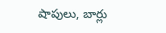షాపులు, బార్లు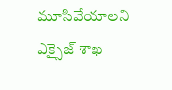మూసివేయాలని ఎక్సైజ్ శాఖ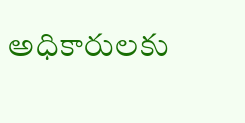అధికారులకు